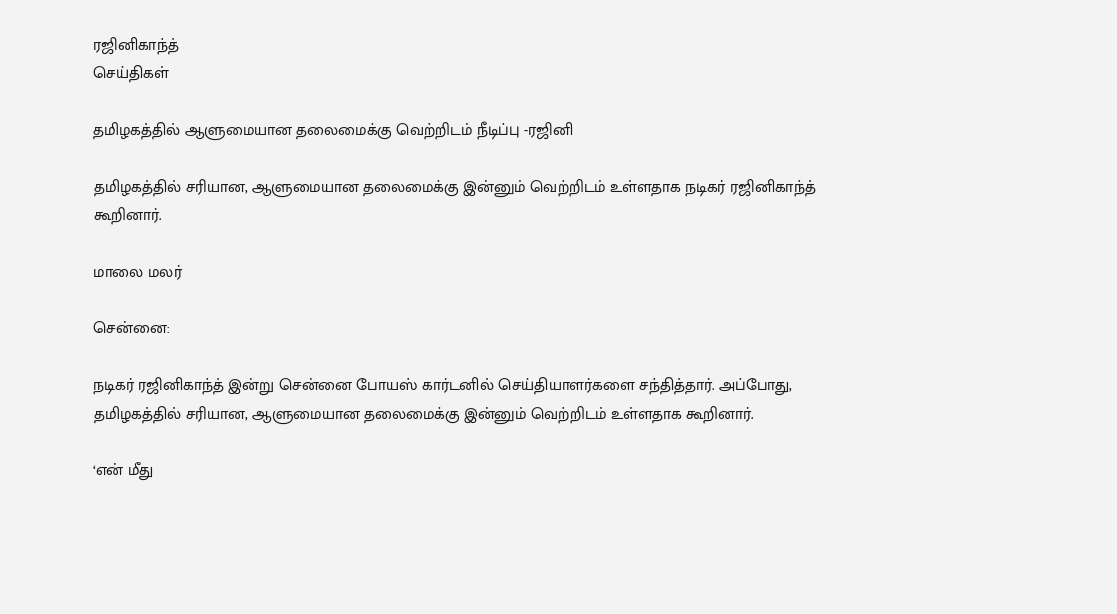ரஜினிகாந்த்
செய்திகள்

தமிழகத்தில் ஆளுமையான தலைமைக்கு வெற்றிடம் நீடிப்பு -ரஜினி

தமிழகத்தில் சரியான, ஆளுமையான தலைமைக்கு இன்னும் வெற்றிடம் உள்ளதாக நடிகர் ரஜினிகாந்த் கூறினார்.

மாலை மலர்

சென்னை:

நடிகர் ரஜினிகாந்த் இன்று சென்னை போயஸ் கார்டனில் செய்தியாளர்களை சந்தித்தார். அப்போது,  தமிழகத்தில் சரியான, ஆளுமையான தலைமைக்கு இன்னும் வெற்றிடம் உள்ளதாக கூறினார்.

‘என் மீது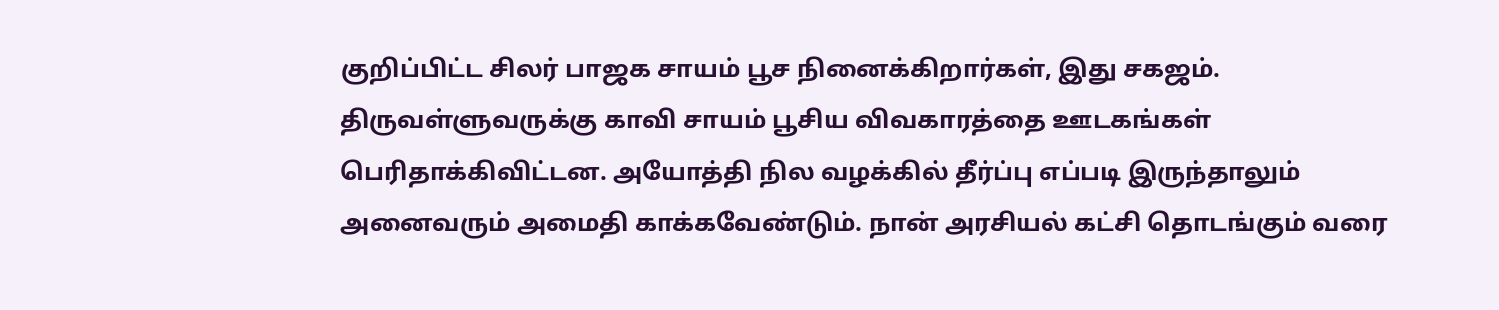குறிப்பிட்ட சிலர் பாஜக சாயம் பூச நினைக்கிறார்கள், இது சகஜம். திருவள்ளுவருக்கு காவி சாயம் பூசிய விவகாரத்தை ஊடகங்கள் பெரிதாக்கிவிட்டன. அயோத்தி நில வழக்கில் தீர்ப்பு எப்படி இருந்தாலும் அனைவரும் அமைதி காக்கவேண்டும். நான் அரசியல் கட்சி தொடங்கும் வரை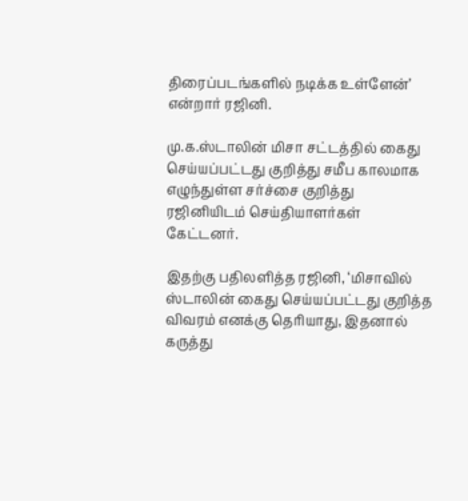திரைப்படங்களில் நடிக்க உள்ளேன்’ என்றார் ரஜினி.

மு.க.ஸ்டாலின் மிசா சட்டத்தில் கைது செய்யப்பட்டது குறித்து சமீப காலமாக எழுந்துள்ள சர்ச்சை குறித்து ரஜினியிடம் செய்தியாளர்கள் கேட்டனர்.

இதற்கு பதிலளித்த ரஜினி, ‘மிசாவில் ஸ்டாலின் கைது செய்யப்பட்டது குறித்த விவரம் எனக்கு தெரியாது, இதனால் கருத்து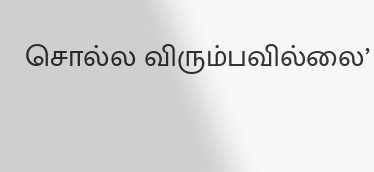சொல்ல விரும்பவில்லை’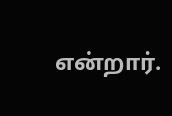என்றார்.